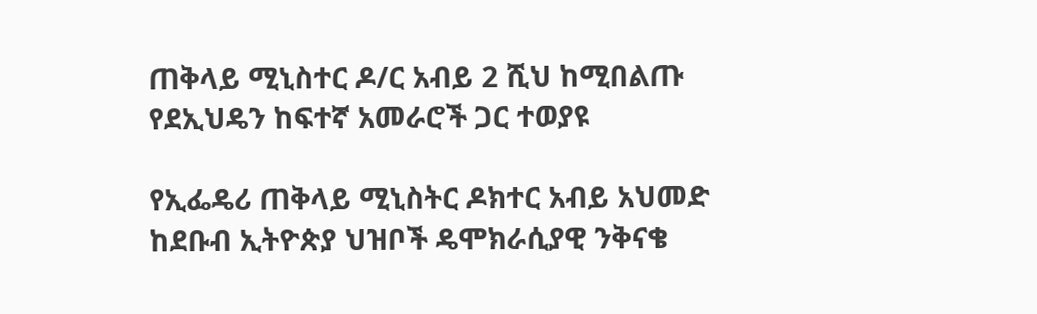ጠቅላይ ሚኒስተር ዶ/ር አብይ 2 ሺህ ከሚበልጡ የደኢህዴን ከፍተኛ አመራሮች ጋር ተወያዩ

የኢፌዴሪ ጠቅላይ ሚኒስትር ዶክተር አብይ አህመድ ከደቡብ ኢትዮጵያ ህዝቦች ዴሞክራሲያዊ ንቅናቄ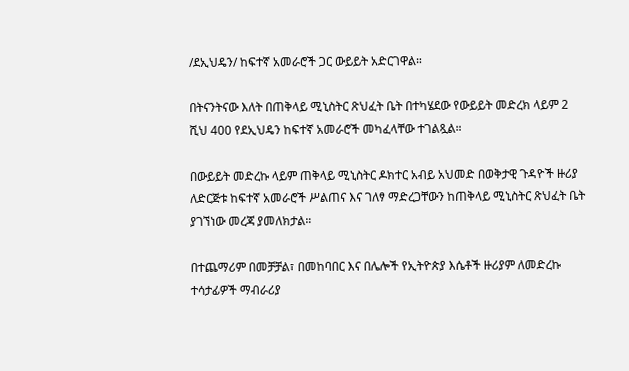/ደኢህዴን/ ከፍተኛ አመራሮች ጋር ውይይት አድርገዋል።

በትናንትናው እለት በጠቅላይ ሚኒስትር ጽህፈት ቤት በተካሄደው የውይይት መድረክ ላይም 2 ሺህ 400 የደኢህዴን ከፍተኛ አመራሮች መካፈላቸው ተገልጿል።

በውይይት መድረኩ ላይም ጠቅላይ ሚኒስትር ዶክተር አብይ አህመድ በወቅታዊ ጉዳዮች ዙሪያ ለድርጅቱ ከፍተኛ አመራሮች ሥልጠና እና ገለፃ ማድረጋቸውን ከጠቅላይ ሚኒስትር ጽህፈት ቤት ያገኘነው መረጃ ያመለክታል።

በተጨማሪም በመቻቻል፣ በመከባበር እና በሌሎች የኢትዮጵያ እሴቶች ዙሪያም ለመድረኩ ተሳታፊዎች ማብራሪያ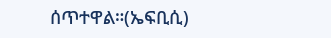ሰጥተዋል።(ኤፍቢሲ)